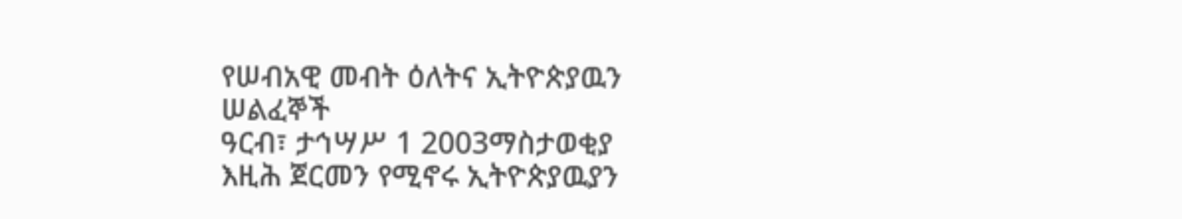የሠብአዊ መብት ዕለትና ኢትዮጵያዉን ሠልፈኞች
ዓርብ፣ ታኅሣሥ 1 2003ማስታወቂያ
እዚሕ ጀርመን የሚኖሩ ኢትዮጵያዉያን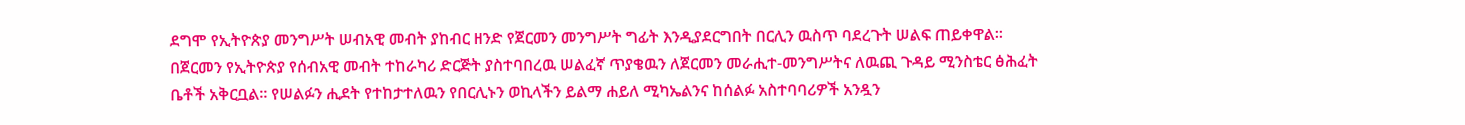ደግሞ የኢትዮጵያ መንግሥት ሠብአዊ መብት ያከብር ዘንድ የጀርመን መንግሥት ግፊት እንዲያደርግበት በርሊን ዉስጥ ባደረጉት ሠልፍ ጠይቀዋል። በጀርመን የኢትዮጵያ የሰብአዊ መብት ተከራካሪ ድርጅት ያስተባበረዉ ሠልፈኛ ጥያቄዉን ለጀርመን መራሒተ-መንግሥትና ለዉጪ ጉዳይ ሚንስቴር ፅሕፈት ቤቶች አቅርቧል። የሠልፉን ሒደት የተከታተለዉን የበርሊኑን ወኪላችን ይልማ ሐይለ ሚካኤልንና ከሰልፉ አስተባባሪዎች አንዷን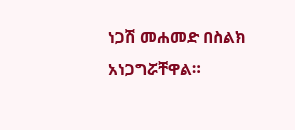ነጋሽ መሐመድ በስልክ አነጋግሯቸዋል።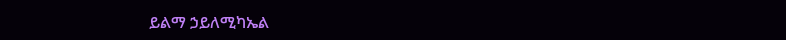ይልማ ኃይለሚካኤል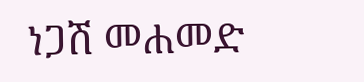ነጋሽ መሐመድ